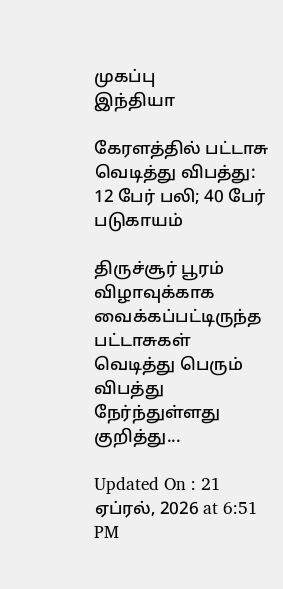முகப்பு
இந்தியா

கேரளத்தில் பட்டாசு வெடித்து விபத்து: 12 பேர் பலி; 40 பேர் படுகாயம்

திருச்சூர் பூரம் விழாவுக்காக வைக்கப்பட்டிருந்த பட்டாசுகள் வெடித்து பெரும் விபத்து நேர்ந்துள்ளது குறித்து...

Updated On : 21 ஏப்ரல், 2026 at 6:51 PM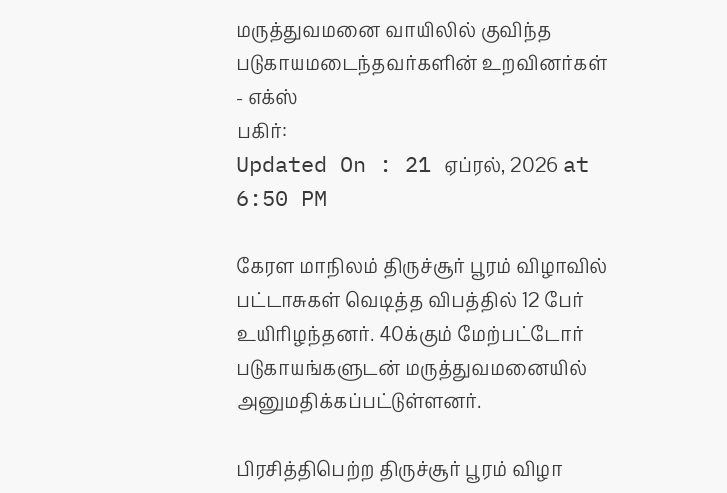மருத்துவமனை வாயிலில் குவிந்த படுகாயமடைந்தவர்களின் உறவினர்கள் - எக்ஸ்
பகிர்:
Updated On : 21 ஏப்ரல், 2026 at 6:50 PM

கேரள மாநிலம் திருச்சூர் பூரம் விழாவில் பட்டாசுகள் வெடித்த விபத்தில் 12 பேர் உயிரிழந்தனர். 40க்கும் மேற்பட்டோர் படுகாயங்களுடன் மருத்துவமனையில் அனுமதிக்கப்பட்டுள்ளனர்.

பிரசித்திபெற்ற திருச்சூர் பூரம் விழா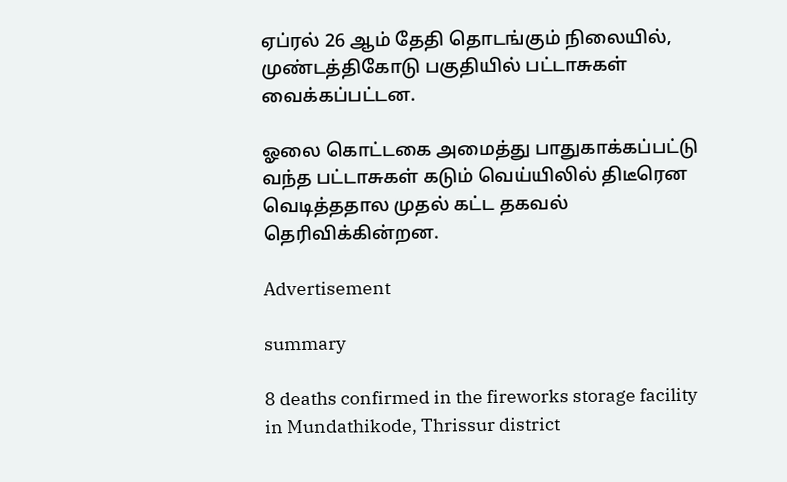ஏப்ரல் 26 ஆம் தேதி தொடங்கும் நிலையில், முண்டத்திகோடு பகுதியில் பட்டாசுகள் வைக்கப்பட்டன.

ஓலை கொட்டகை அமைத்து பாதுகாக்கப்பட்டு வந்த பட்டாசுகள் கடும் வெய்யிலில் திடீரென வெடித்ததால முதல் கட்ட தகவல் தெரிவிக்கின்றன.

Advertisement

summary

8 deaths confirmed in the fireworks storage facility in Mundathikode, Thrissur district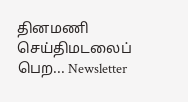தினமணி செய்திமடலைப் பெற... Newsletter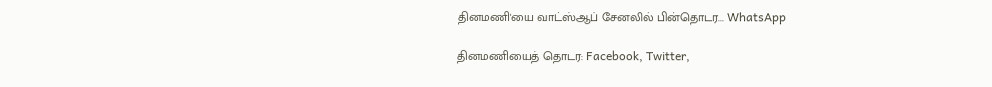தினமணி'யை வாட்ஸ்ஆப் சேனலில் பின்தொடர... WhatsApp

தினமணியைத் தொடர: Facebook, Twitter,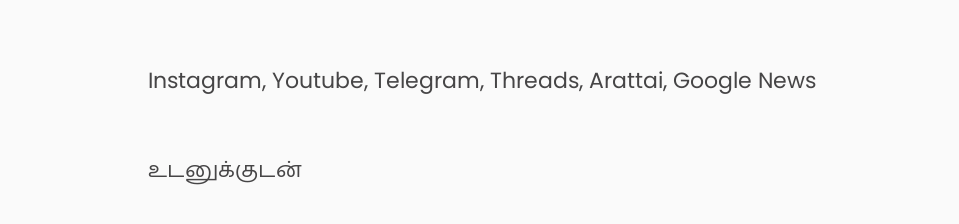Instagram, Youtube, Telegram, Threads, Arattai, Google News

உடனுக்குடன்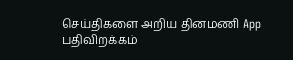செய்திகளை அறிய தினமணி App பதிவிறக்கம்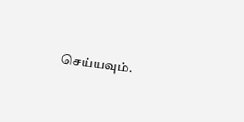செய்யவும்.